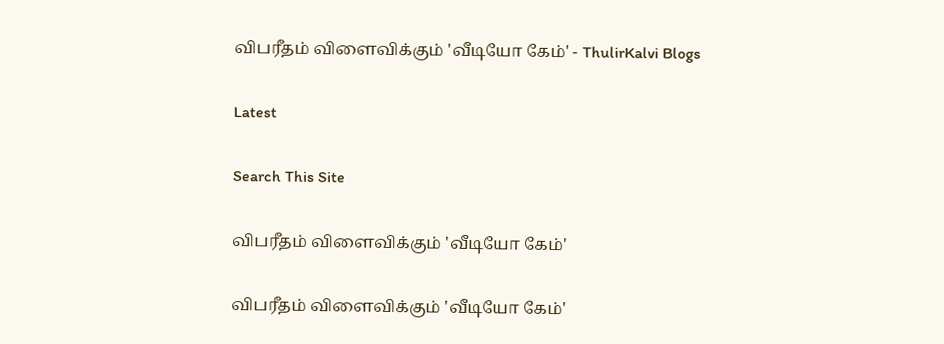விபரீதம் விளைவிக்கும் 'வீடியோ கேம்' - ThulirKalvi Blogs

Latest

Search This Site

விபரீதம் விளைவிக்கும் 'வீடியோ கேம்'

விபரீதம் விளைவிக்கும் 'வீடியோ கேம்'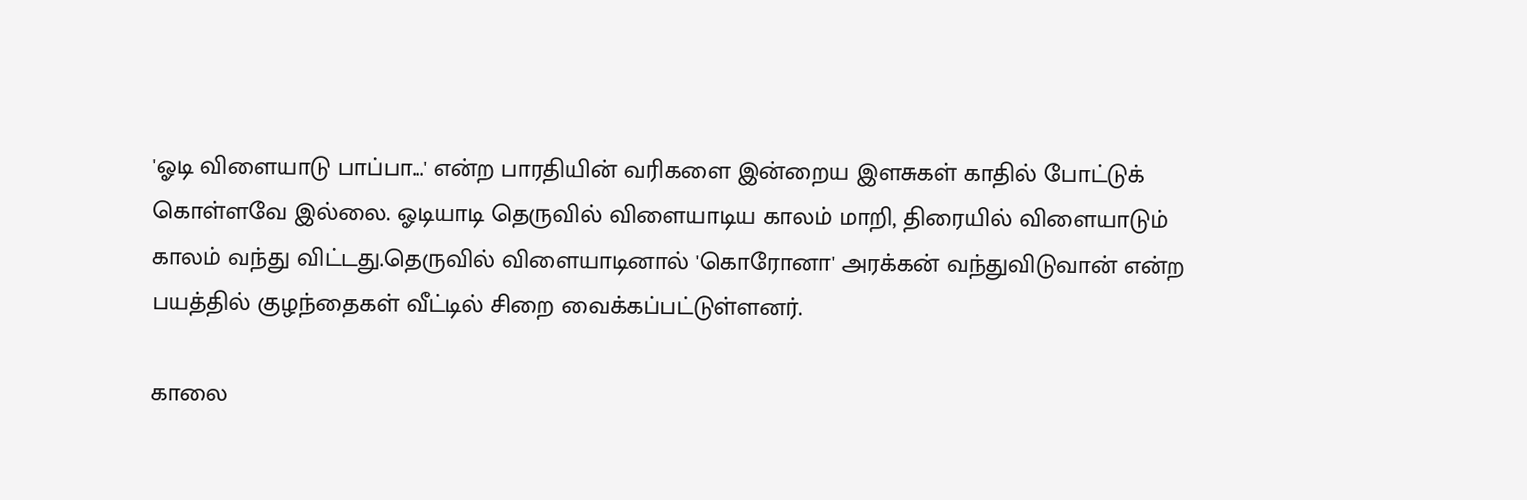'ஓடி விளையாடு பாப்பா...' என்ற பாரதியின் வரிகளை இன்றைய இளசுகள் காதில் போட்டுக் கொள்ளவே இல்லை. ஓடியாடி தெருவில் விளையாடிய காலம் மாறி, திரையில் விளையாடும் காலம் வந்து விட்டது.தெருவில் விளையாடினால் 'கொரோனா' அரக்கன் வந்துவிடுவான் என்ற பயத்தில் குழந்தைகள் வீட்டில் சிறை வைக்கப்பட்டுள்ளனர்.

காலை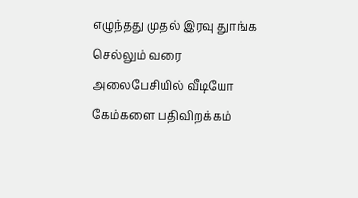எழுந்தது முதல் இரவு துாங்க செல்லும் வரை அலைபேசியில் வீடியோ கேம்களை பதிவிறக்கம்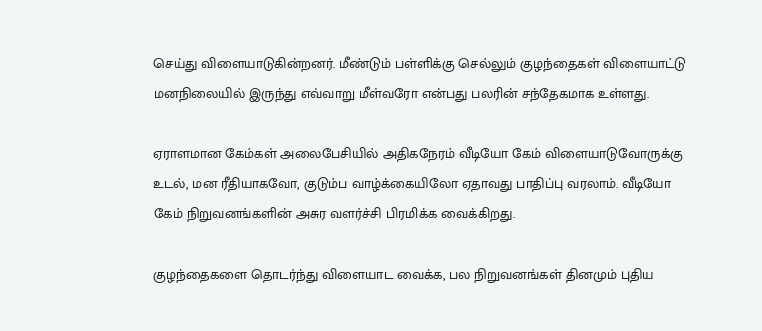செய்து விளையாடுகின்றனர். மீண்டும் பள்ளிக்கு செல்லும் குழந்தைகள் விளையாட்டு மனநிலையில் இருந்து எவ்வாறு மீள்வரோ என்பது பலரின் சந்தேகமாக உள்ளது.

ஏராளமான கேம்கள் அலைபேசியில் அதிகநேரம் வீடியோ கேம் விளையாடுவோருக்கு உடல், மன ரீதியாகவோ, குடும்ப வாழ்க்கையிலோ ஏதாவது பாதிப்பு வரலாம். வீடியோ கேம் நிறுவனங்களின் அசுர வளர்ச்சி பிரமிக்க வைக்கிறது.

குழந்தைகளை தொடர்ந்து விளையாட வைக்க, பல நிறுவனங்கள் தினமும் புதிய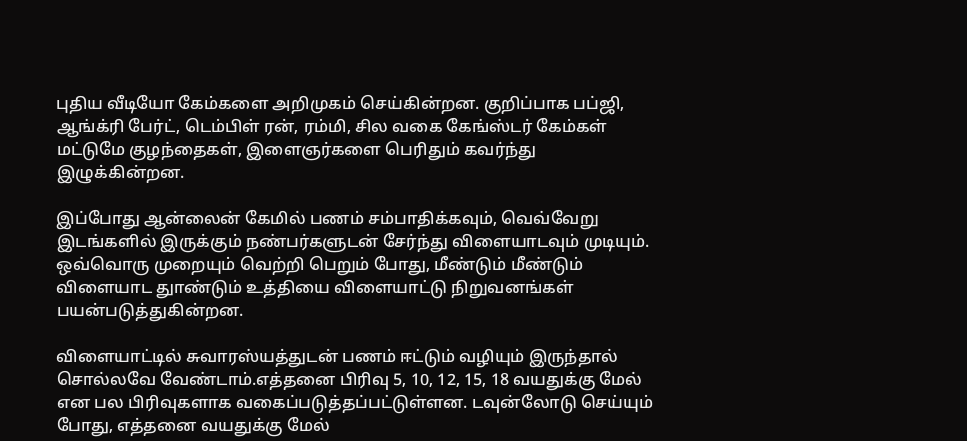புதிய வீடியோ கேம்களை அறிமுகம் செய்கின்றன. குறிப்பாக பப்ஜி, ஆங்க்ரி பேர்ட், டெம்பிள் ரன், ரம்மி, சில வகை கேங்ஸ்டர் கேம்கள் மட்டுமே குழந்தைகள், இளைஞர்களை பெரிதும் கவர்ந்து இழுக்கின்றன.

இப்போது ஆன்லைன் கேமில் பணம் சம்பாதிக்கவும், வெவ்வேறு இடங்களில் இருக்கும் நண்பர்களுடன் சேர்ந்து விளையாடவும் முடியும். ஒவ்வொரு முறையும் வெற்றி பெறும் போது, மீண்டும் மீண்டும் விளையாட துாண்டும் உத்தியை விளையாட்டு நிறுவனங்கள் பயன்படுத்துகின்றன.

விளையாட்டில் சுவாரஸ்யத்துடன் பணம் ஈட்டும் வழியும் இருந்தால் சொல்லவே வேண்டாம்.எத்தனை பிரிவு 5, 10, 12, 15, 18 வயதுக்கு மேல் என பல பிரிவுகளாக வகைப்படுத்தப்பட்டுள்ளன. டவுன்லோடு செய்யும் போது, எத்தனை வயதுக்கு மேல்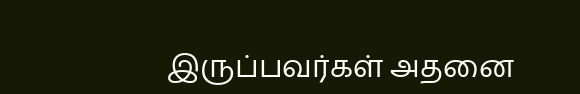இருப்பவர்கள் அதனை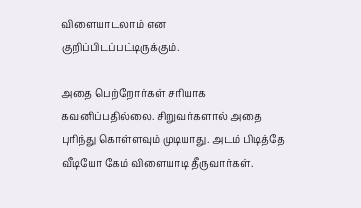விளையாடலாம் என குறிப்பிடப்பட்டிருக்கும்.

அதை பெற்றோர்கள் சரியாக கவனிப்பதில்லை. சிறுவர்களால் அதை புரிந்து கொள்ளவும் முடியாது. அடம் பிடித்தே வீடியோ கேம் விளையாடி தீருவார்கள்.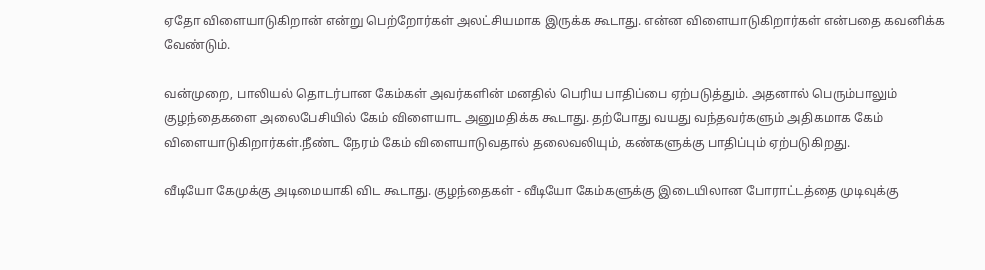ஏதோ விளையாடுகிறான் என்று பெற்றோர்கள் அலட்சியமாக இருக்க கூடாது. என்ன விளையாடுகிறார்கள் என்பதை கவனிக்க வேண்டும்.

வன்முறை, பாலியல் தொடர்பான கேம்கள் அவர்களின் மனதில் பெரிய பாதிப்பை ஏற்படுத்தும். அதனால் பெரும்பாலும் குழந்தைகளை அலைபேசியில் கேம் விளையாட அனுமதிக்க கூடாது. தற்போது வயது வந்தவர்களும் அதிகமாக கேம் விளையாடுகிறார்கள்.நீண்ட நேரம் கேம் விளையாடுவதால் தலைவலியும், கண்களுக்கு பாதிப்பும் ஏற்படுகிறது.

வீடியோ கேமுக்கு அடிமையாகி விட கூடாது. குழந்தைகள் - வீடியோ கேம்களுக்கு இடையிலான போராட்டத்தை முடிவுக்கு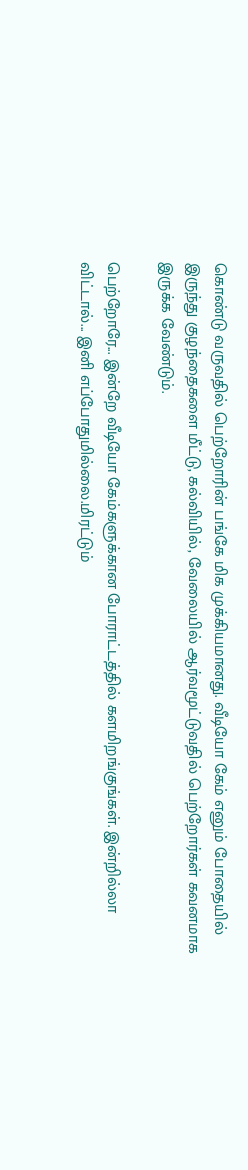கொண்டு வருவதில் பெற்றோரின் பங்கே மிக முக்கியமானது. வீடியோ கேம் எனும் போதையில் இருந்து குழந்தைகளை மீட்டு, கல்வியில், வேலையில் ஆர்வமூட்டுவதில் பெற்றோர்கள் கவனமாக இருக்க வேண்டும்.

பெற்றோரே... இன்றே வீடியோ கேம்களுக்கான போராட்டத்தில் களமிறங்குங்கள். இன்றில்லா விட்டால்... இனி எப்போதுமில்லை.மிரட்டும்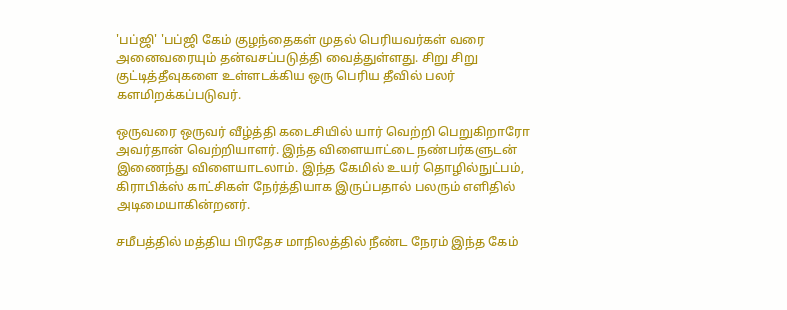'பப்ஜி' 'பப்ஜி கேம் குழந்தைகள் முதல் பெரியவர்கள் வரை அனைவரையும் தன்வசப்படுத்தி வைத்துள்ளது. சிறு சிறு குட்டித்தீவுகளை உள்ளடக்கிய ஒரு பெரிய தீவில் பலர் களமிறக்கப்படுவர்.

ஒருவரை ஒருவர் வீழ்த்தி கடைசியில் யார் வெற்றி பெறுகிறாரோ அவர்தான் வெற்றியாளர். இந்த விளையாட்டை நண்பர்களுடன் இணைந்து விளையாடலாம். இந்த கேமில் உயர் தொழில்நுட்பம், கிராபிக்ஸ் காட்சிகள் நேர்த்தியாக இருப்பதால் பலரும் எளிதில் அடிமையாகின்றனர்.

சமீபத்தில் மத்திய பிரதேச மாநிலத்தில் நீண்ட நேரம் இந்த கேம்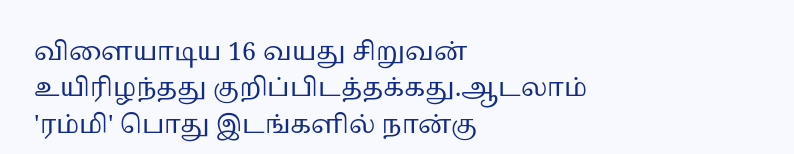விளையாடிய 16 வயது சிறுவன் உயிரிழந்தது குறிப்பிடத்தக்கது.ஆடலாம் 'ரம்மி' பொது இடங்களில் நான்கு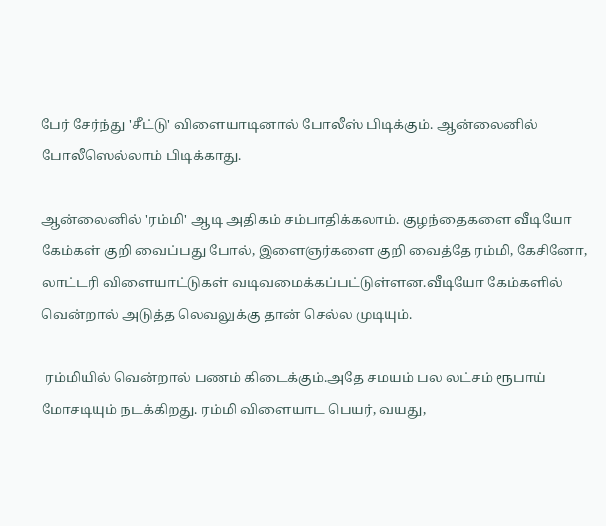பேர் சேர்ந்து 'சீட்டு' விளையாடினால் போலீஸ் பிடிக்கும். ஆன்லைனில் போலீஸெல்லாம் பிடிக்காது.

ஆன்லைனில் 'ரம்மி' ஆடி அதிகம் சம்பாதிக்கலாம். குழந்தைகளை வீடியோ கேம்கள் குறி வைப்பது போல், இளைஞர்களை குறி வைத்தே ரம்மி, கேசினோ, லாட்டரி விளையாட்டுகள் வடிவமைக்கப்பட்டுள்ளன.வீடியோ கேம்களில் வென்றால் அடுத்த லெவலுக்கு தான் செல்ல முடியும்.

 ரம்மியில் வென்றால் பணம் கிடைக்கும்.அதே சமயம் பல லட்சம் ரூபாய் மோசடியும் நடக்கிறது. ரம்மி விளையாட பெயர், வயது,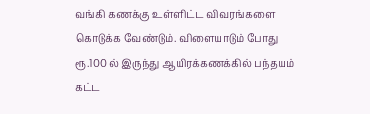வங்கி கணக்கு உள்ளிட்ட விவரங்களை கொடுக்க வேண்டும். விளையாடும் போது ரூ.100 ல் இருந்து ஆயிரக்கணக்கில் பந்தயம் கட்ட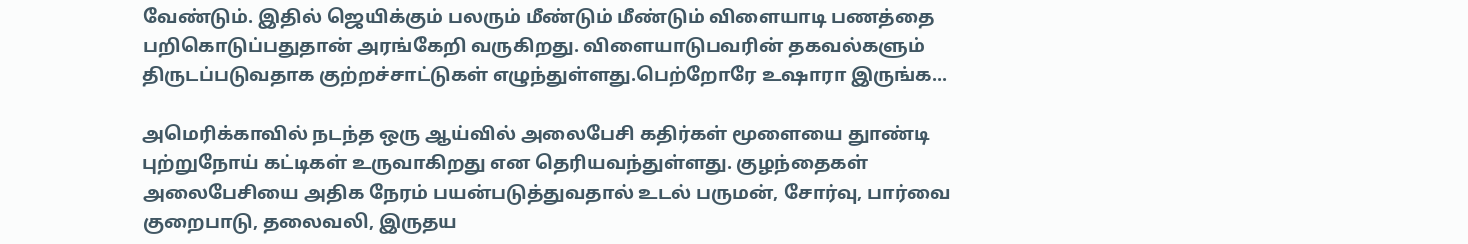வேண்டும். இதில் ஜெயிக்கும் பலரும் மீண்டும் மீண்டும் விளையாடி பணத்தை பறிகொடுப்பதுதான் அரங்கேறி வருகிறது. விளையாடுபவரின் தகவல்களும் திருடப்படுவதாக குற்றச்சாட்டுகள் எழுந்துள்ளது.பெற்றோரே உஷாரா இருங்க...

அமெரிக்காவில் நடந்த ஒரு ஆய்வில் அலைபேசி கதிர்கள் மூளையை துாண்டி புற்றுநோய் கட்டிகள் உருவாகிறது என தெரியவந்துள்ளது. குழந்தைகள் அலைபேசியை அதிக நேரம் பயன்படுத்துவதால் உடல் பருமன், சோர்வு, பார்வை குறைபாடு, தலைவலி, இருதய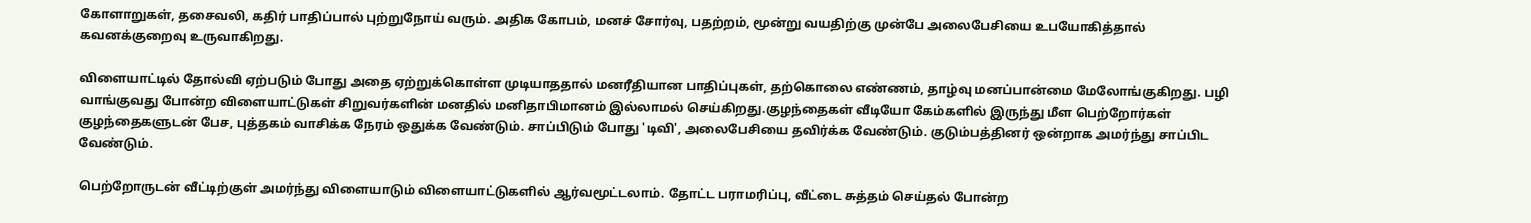கோளாறுகள், தசைவலி, கதிர் பாதிப்பால் புற்றுநோய் வரும். அதிக கோபம், மனச் சோர்வு, பதற்றம், மூன்று வயதிற்கு முன்பே அலைபேசியை உபயோகித்தால் கவனக்குறைவு உருவாகிறது.

விளையாட்டில் தோல்வி ஏற்படும் போது அதை ஏற்றுக்கொள்ள முடியாததால் மனரீதியான பாதிப்புகள், தற்கொலை எண்ணம், தாழ்வு மனப்பான்மை மேலோங்குகிறது. பழி வாங்குவது போன்ற விளையாட்டுகள் சிறுவர்களின் மனதில் மனிதாபிமானம் இல்லாமல் செய்கிறது.குழந்தைகள் வீடியோ கேம்களில் இருந்து மீள பெற்றோர்கள் குழந்தைகளுடன் பேச, புத்தகம் வாசிக்க நேரம் ஒதுக்க வேண்டும். சாப்பிடும் போது 'டிவி', அலைபேசியை தவிர்க்க வேண்டும். குடும்பத்தினர் ஒன்றாக அமர்ந்து சாப்பிட வேண்டும்.

பெற்றோருடன் வீட்டிற்குள் அமர்ந்து விளையாடும் விளையாட்டுகளில் ஆர்வமூட்டலாம். தோட்ட பராமரிப்பு, வீட்டை சுத்தம் செய்தல் போன்ற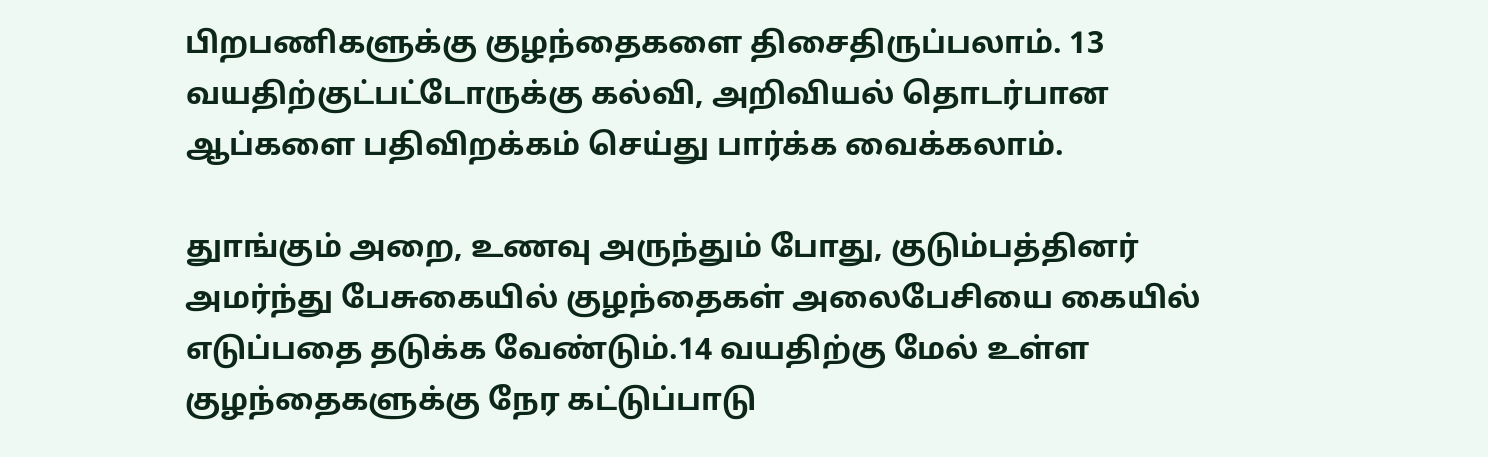பிறபணிகளுக்கு குழந்தைகளை திசைதிருப்பலாம். 13 வயதிற்குட்பட்டோருக்கு கல்வி, அறிவியல் தொடர்பான ஆப்களை பதிவிறக்கம் செய்து பார்க்க வைக்கலாம்.

துாங்கும் அறை, உணவு அருந்தும் போது, குடும்பத்தினர் அமர்ந்து பேசுகையில் குழந்தைகள் அலைபேசியை கையில் எடுப்பதை தடுக்க வேண்டும்.14 வயதிற்கு மேல் உள்ள குழந்தைகளுக்கு நேர கட்டுப்பாடு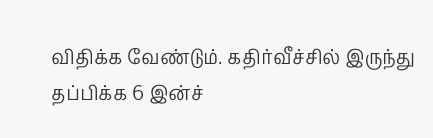விதிக்க வேண்டும். கதிர்வீச்சில் இருந்து தப்பிக்க 6 இன்ச்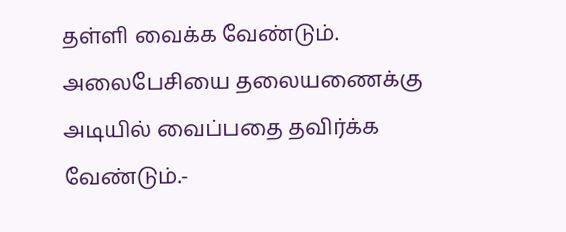தள்ளி வைக்க வேண்டும். அலைபேசியை தலையணைக்கு அடியில் வைப்பதை தவிர்க்க வேண்டும்.-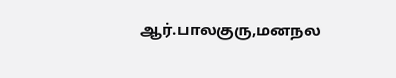ஆர்.பாலகுரு,மனநல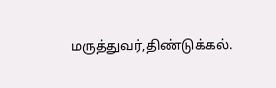மருத்துவர்,திண்டுக்கல்.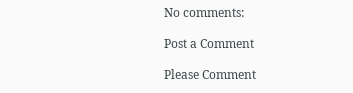No comments:

Post a Comment

Please Comment